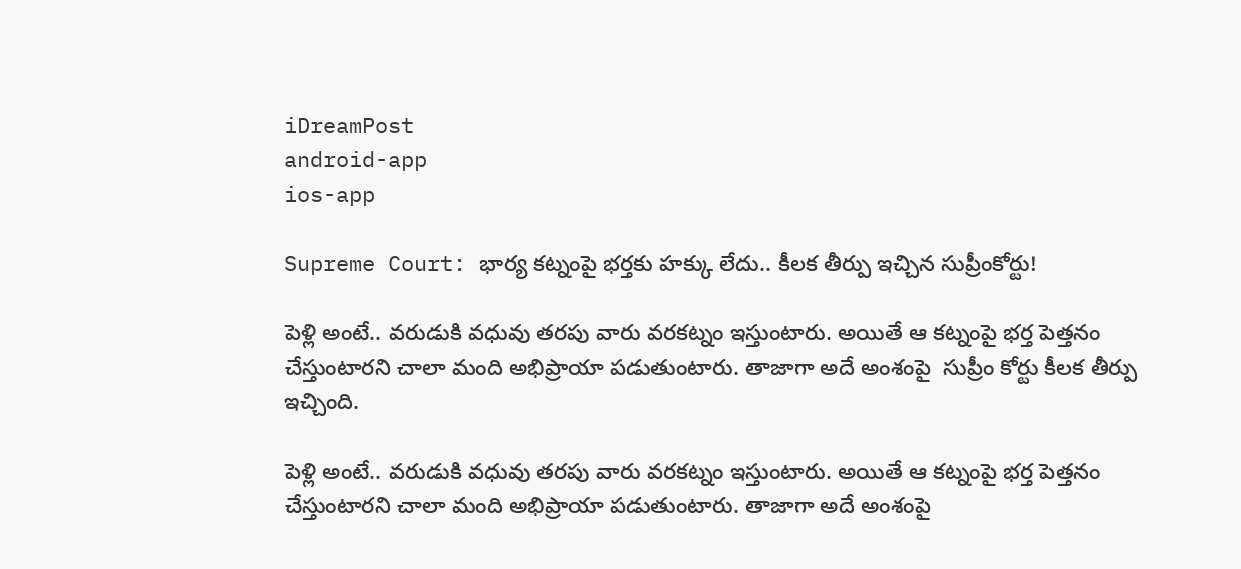iDreamPost
android-app
ios-app

Supreme Court: భార్య కట్నంపై భర్తకు హక్కు లేదు.. కీలక తీర్పు ఇచ్చిన సుప్రీంకోర్టు!

పెళ్లి అంటే.. వరుడుకి వధువు తరపు వారు వరకట్నం ఇస్తుంటారు. అయితే ఆ కట్నంపై భర్త పెత్తనం చేస్తుంటారని చాలా మంది అభిప్రాయా పడుతుంటారు. తాజాగా అదే అంశంపై  సుప్రీం కోర్టు కీలక తీర్పు ఇచ్చింది.

పెళ్లి అంటే.. వరుడుకి వధువు తరపు వారు వరకట్నం ఇస్తుంటారు. అయితే ఆ కట్నంపై భర్త పెత్తనం చేస్తుంటారని చాలా మంది అభిప్రాయా పడుతుంటారు. తాజాగా అదే అంశంపై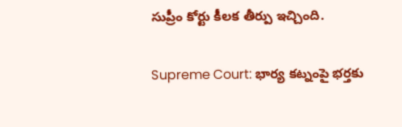సుప్రీం కోర్టు కీలక తీర్పు ఇచ్చింది.

Supreme Court: భార్య కట్నంపై భర్తకు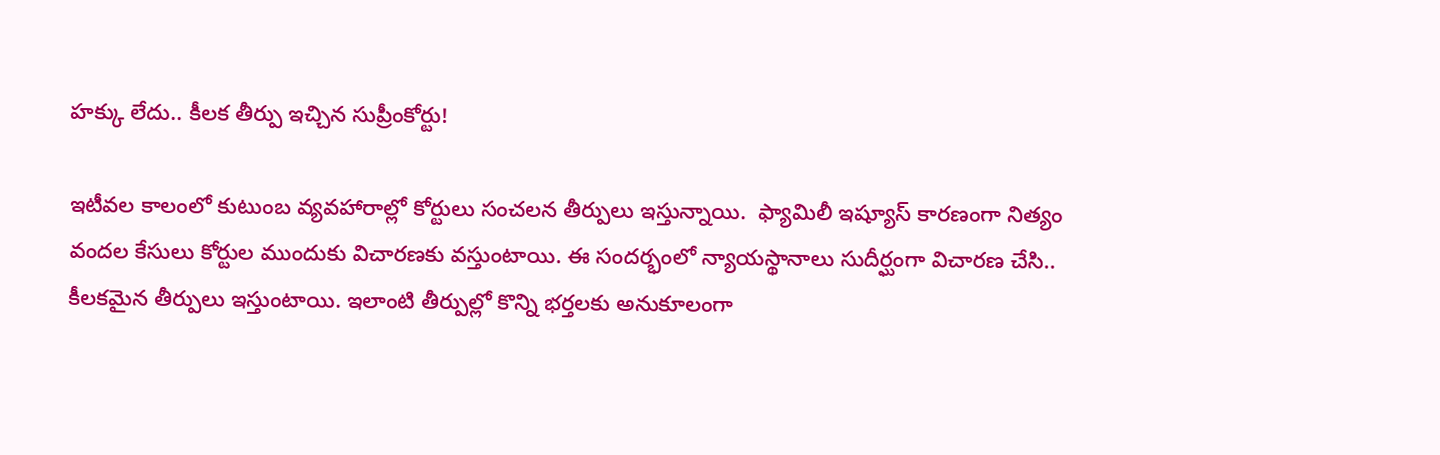హక్కు లేదు.. కీలక తీర్పు ఇచ్చిన సుప్రీంకోర్టు!

ఇటీవల కాలంలో కుటుంబ వ్యవహారాల్లో కోర్టులు సంచలన తీర్పులు ఇస్తున్నాయి.  ఫ్యామిలీ ఇష్యూస్ కారణంగా నిత్యం వందల కేసులు కోర్టుల ముందుకు విచారణకు వస్తుంటాయి. ఈ సందర్భంలో న్యాయస్థానాలు సుదీర్ఘంగా విచారణ చేసి.. కీలకమైన తీర్పులు ఇస్తుంటాయి. ఇలాంటి తీర్పుల్లో కొన్ని భర్తలకు అనుకూలంగా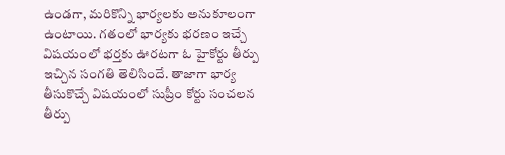ఉండగా, మరికొన్ని భార్యలకు అనుకూలంగా ఉంటాయి. గతంలో భార్యకు భరణం ఇచ్చే విషయంలో భర్తకు ఊరటగా ఓ హైకోర్టు తీర్పు ఇచ్చిన సంగతి తెలిసిందే. తాజాగా భార్య తీసుకొచ్చే విషయంలో సుప్రీం కోర్టు సంచలన తీర్పు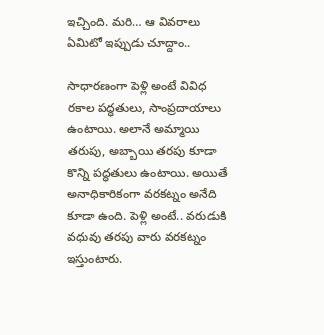ఇచ్చింది. మరి… ఆ వివరాలు ఏమిటో ఇప్పుడు చూద్దాం..

సాధారణంగా పెళ్లి అంటే వివిధ రకాల పద్ధతులు, సాంప్రదాయాలు ఉంటాయి. అలానే అమ్మాయి తరుపు, అబ్బాయి తరపు కూడా కొన్ని పద్ధతులు ఉంటాయి. అయితే అనాధికారికంగా వరకట్నం అనేది కూడా ఉంది. పెళ్లి అంటే.. వరుడుకి వధువు తరపు వారు వరకట్నం ఇస్తుంటారు.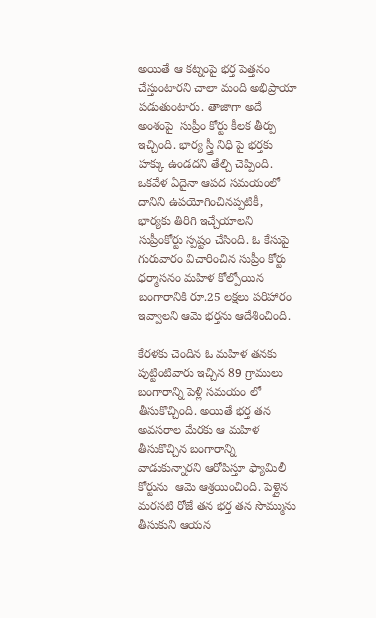అయితే ఆ కట్నంపై భర్త పెత్తనం చేస్తుంటారని చాలా మంది అభిప్రాయా పడుతుంటారు. తాజాగా అదే అంశంపై  సుప్రీం కోర్టు కీలక తీర్పు ఇచ్చింది. భార్య స్త్రీ నిధి పై భర్తకు హక్కు ఉండదని తేల్చి చెప్పింది. ఒకవేళ ఏదైనా ఆపద సమయంలో దానిని ఉపయోగించినప్పటికీ, భార్యకు తిరిగి ఇచ్చేయాలని సుప్రీంకోర్టు స్పష్టం చేసింది. ఓ కేసుపై గురువారం విచారించిన సుప్రీం కోర్టు ధర్మాసనం మహిళ కోల్పోయిన బంగారానికి రూ.25 లక్షలు పరిహారం ఇవ్వాలని ఆమె భర్తను ఆదేశించింది.

కేరళకు చెందిన ఓ మహిళ తనకు పుట్టింటివారు ఇచ్చిన 89 గ్రాములు బంగారాన్ని పెళ్లి సమయం లో తీసుకొచ్చింది. అయితే భర్త తన అవసరాల మేరకు ఆ మహిళ తీసుకొచ్చిన బంగారాన్ని వాడుకున్నారని ఆరోపిస్తూ ఫ్యామిలీ కోర్టును  ఆమె ఆశ్రయించింది. పెళ్లైన మరసటి రోజే తన భర్త తన సొమ్మును తీసుకుని ఆయన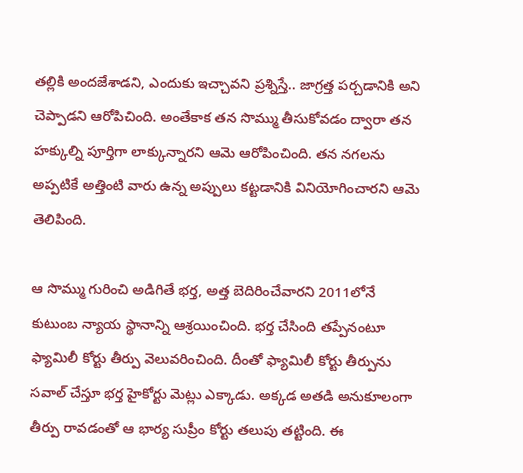తల్లికి అందజేశాడని, ఎందుకు ఇచ్చావని ప్రశ్నిస్తే.. జాగ్రత్త పర్చడానికి అని చెప్పాడని ఆరోపిచింది. అంతేకాక తన సొమ్ము తీసుకోవడం ద్వారా తన హక్కుల్ని పూర్తిగా లాక్కున్నారని ఆమె ఆరోపించింది. తన నగలను అప్పటికే అత్తింటి వారు ఉన్న అప్పులు కట్టడానికి వినియోగించారని ఆమె తెలిపింది.

ఆ సొమ్ము గురించి అడిగితే భర్త, అత్త బెదిరించేవారని 2011లోనే  కుటుంబ న్యాయ స్థానాన్ని ఆశ్రయించింది. భర్త చేసింది తప్పేనంటూ ఫ్యామిలీ కోర్టు తీర్పు వెలువరించింది. దీంతో ఫ్యామిలీ కోర్టు తీర్పును సవాల్ చేస్తూ భర్త హైకోర్టు మెట్లు ఎక్కాడు. అక్కడ అతడి అనుకూలంగా తీర్పు రావడంతో ఆ భార్య సుప్రీం కోర్టు తలుపు తట్టింది. ఈ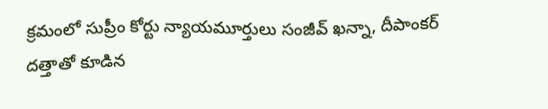క్రమంలో సుప్రీం కోర్టు న్యాయమూర్తులు సంజీవ్ ఖన్నా, దీపాంకర్ దత్తాతో కూడిన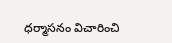ధర్మాసనం విచారించి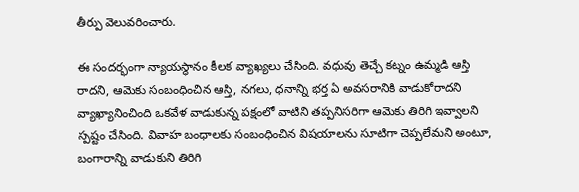తీర్పు వెలువరించారు.

ఈ సందర్భంగా న్యాయస్థానం కీలక వ్యాఖ్యలు చేసింది. వధువు తెచ్చే కట్నం ఉమ్మడి ఆస్తి రాదని, ఆమెకు సంబంధించిన ఆస్తి, నగలు, ధనాన్ని భర్త ఏ అవసరానికి వాడుకోరాదని వ్యాఖ్యానించింది ఒకవేళ వాడుకున్న పక్షంలో వాటిని తప్పనిసరిగా ఆమెకు తిరిగి ఇవ్వాలని స్పష్టం చేసింది. వివాహ బంధాలకు సంబంధించిన విషయాలను సూటిగా చెప్పలేమని అంటూ, బంగారాన్ని వాడుకుని తిరిగి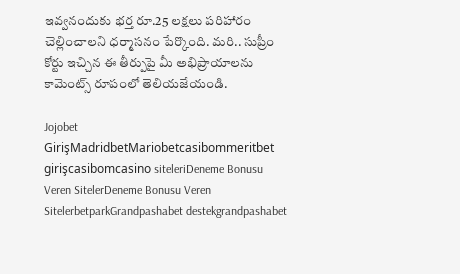ఇవ్వనందుకు భర్త రూ.25 లక్షలు పరిహారం చెల్లించాలని ధర్మాసనం పేర్కొంది. మరి.. సుప్రీం కోర్టు ఇచ్చిన ఈ తీర్పుపై మీ అభిప్రాయాలను కామెంట్స్ రూపంలో తెలియజేయండి.

Jojobet GirişMadridbetMariobetcasibommeritbet girişcasibomcasino siteleriDeneme Bonusu Veren SitelerDeneme Bonusu Veren SitelerbetparkGrandpashabet destekgrandpashabet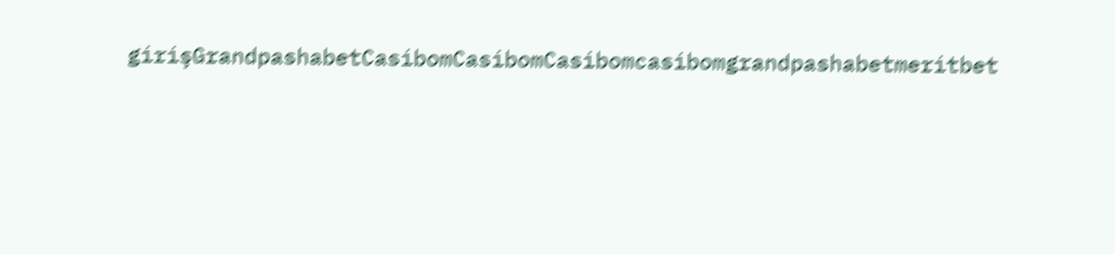girişGrandpashabetCasibomCasibomCasibomcasibomgrandpashabetmeritbet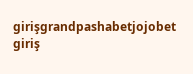girişgrandpashabetjojobet giriş